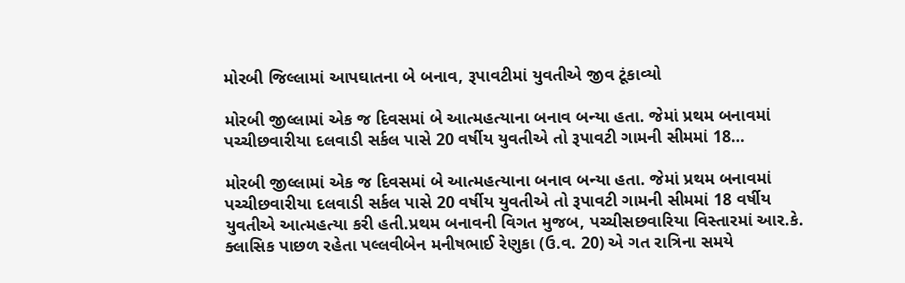મોરબી જિલ્લામાં આપઘાતના બે બનાવ, રૂપાવટીમાં યુવતીએ જીવ ટૂંકાવ્યો

મોરબી જીલ્લામાં એક જ દિવસમાં બે આત્મહત્યાના બનાવ બન્યા હતા. જેમાં પ્રથમ બનાવમાં પચ્ચીછવારીયા દલવાડી સર્કલ પાસે 20 વર્ષીય યુવતીએ તો રૂપાવટી ગામની સીમમાં 18…

મોરબી જીલ્લામાં એક જ દિવસમાં બે આત્મહત્યાના બનાવ બન્યા હતા. જેમાં પ્રથમ બનાવમાં પચ્ચીછવારીયા દલવાડી સર્કલ પાસે 20 વર્ષીય યુવતીએ તો રૂપાવટી ગામની સીમમાં 18 વર્ષીય યુવતીએ આત્મહત્યા કરી હતી.પ્રથમ બનાવની વિગત મુજબ, પચ્ચીસછવારિયા વિસ્તારમાં આર.કે. ક્લાસિક પાછળ રહેતા પલ્લવીબેન મનીષભાઈ રેણુકા (ઉ.વ. 20) એ ગત રાત્રિના સમયે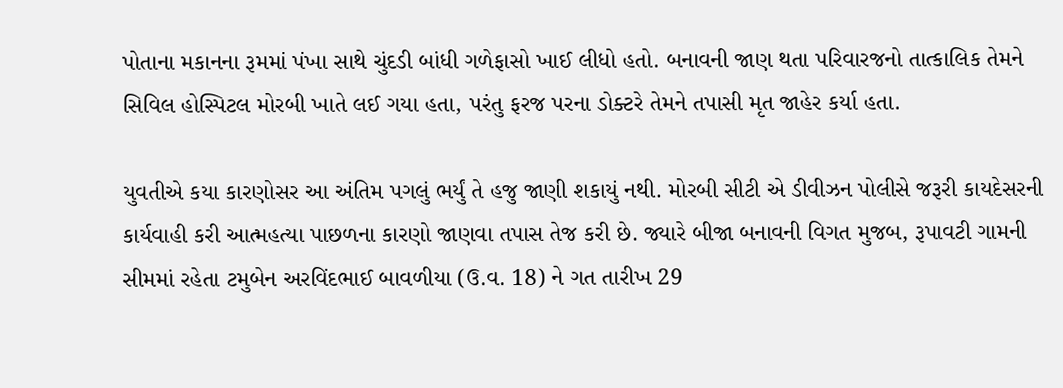પોતાના મકાનના રૂમમાં પંખા સાથે ચુંદડી બાંધી ગળેફાસો ખાઈ લીધો હતો. બનાવની જાણ થતા પરિવારજનો તાત્કાલિક તેમને સિવિલ હોસ્પિટલ મોરબી ખાતે લઈ ગયા હતા, પરંતુ ફરજ પરના ડોક્ટરે તેમને તપાસી મૃત જાહેર કર્યા હતા.

યુવતીએ કયા કારણોસર આ અંતિમ પગલું ભર્યું તે હજુ જાણી શકાયું નથી. મોરબી સીટી એ ડીવીઝન પોલીસે જરૂરી કાયદેસરની કાર્યવાહી કરી આત્મહત્યા પાછળના કારણો જાણવા તપાસ તેજ કરી છે. જ્યારે બીજા બનાવની વિગત મુજબ, રૂપાવટી ગામની સીમમાં રહેતા ટમુબેન અરવિંદભાઈ બાવળીયા (ઉ.વ. 18) ને ગત તારીખ 29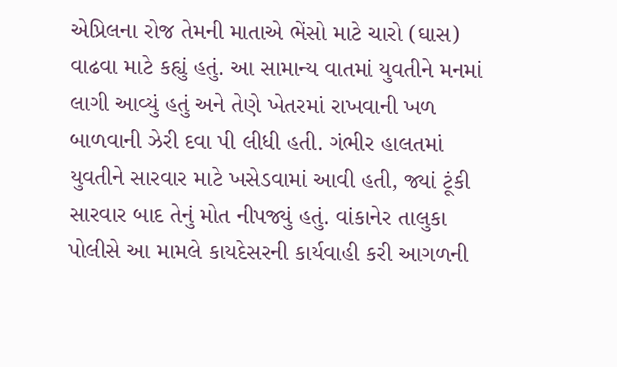એપ્રિલના રોજ તેમની માતાએ ભેંસો માટે ચારો (ઘાસ) વાઢવા માટે કહ્યું હતું. આ સામાન્ય વાતમાં યુવતીને મનમાં લાગી આવ્યું હતું અને તેણે ખેતરમાં રાખવાની ખળ બાળવાની ઝેરી દવા પી લીધી હતી. ગંભીર હાલતમાં યુવતીને સારવાર માટે ખસેડવામાં આવી હતી, જ્યાં ટૂંકી સારવાર બાદ તેનું મોત નીપજ્યું હતું. વાંકાનેર તાલુકા પોલીસે આ મામલે કાયદેસરની કાર્યવાહી કરી આગળની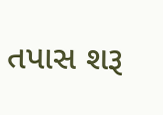તપાસ શરૂ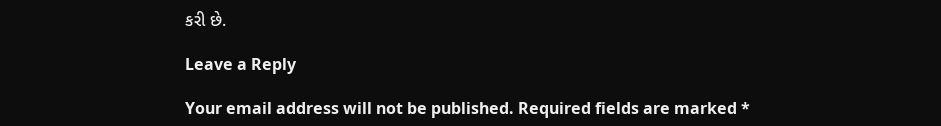કરી છે.

Leave a Reply

Your email address will not be published. Required fields are marked *